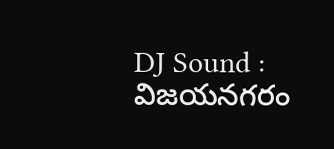DJ Sound : విజయనగరం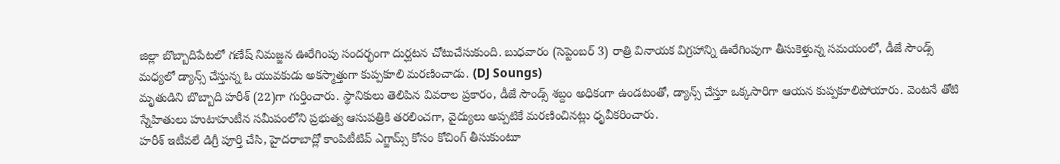జిల్లా బొబ్బాదిపేటలో గణేష్ నిమజ్జన ఊరేగింపు సందర్భంగా దుర్ఘటన చోటుచేసుకుంది. బుధవారం (సెప్టెంబర్ 3) రాత్రి వినాయక విగ్రహాన్ని ఊరేగింపుగా తీసుకెళ్తున్న సమయంలో, డీజే సౌండ్స్ మధ్యలో డ్యాన్స్ చేస్తున్న ఓ యువకుడు అకస్మాత్తుగా కుప్పకూలి మరణించాడు. (DJ Soungs)
మృతుడిని బొబ్బాది హరీశ్ (22)గా గుర్తించారు. స్థానికులు తెలిపిన వివరాల ప్రకారం, డీజే సౌండ్స్ శబ్దం అధికంగా ఉండటంతో, డ్యాన్స్ చేస్తూ ఒక్కసారిగా ఆయన కుప్పకూలిపోయారు. వెంటనే తోటి స్నేహితులు హుటాహుటీన సమీపంలోని ప్రభుత్వ ఆసుపత్రికి తరలించగా, వైద్యులు అప్పటికే మరణించినట్లు ధృవీకరించారు.
హరీశ్ ఇటీవలే డిగ్రీ పూర్తి చేసి, హైదరాబాద్లో కాంపిటీటివ్ ఎగ్జామ్స్ కోసం కోచింగ్ తీసుకుంటూ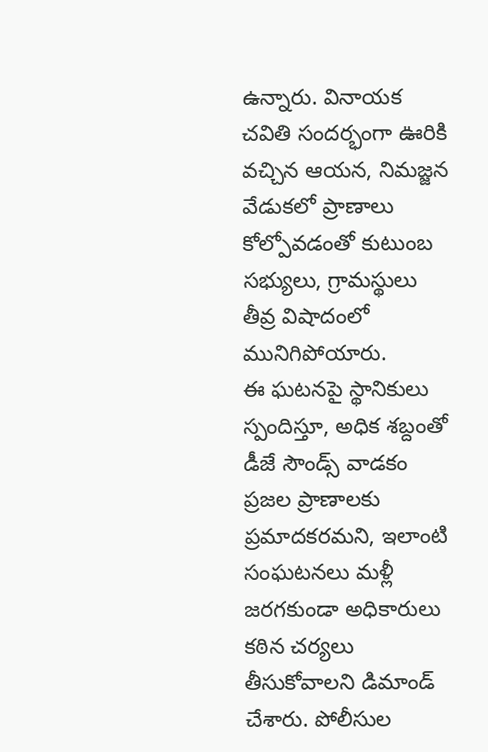ఉన్నారు. వినాయక చవితి సందర్భంగా ఊరికి వచ్చిన ఆయన, నిమజ్జన వేడుకలో ప్రాణాలు కోల్పోవడంతో కుటుంబ సభ్యులు, గ్రామస్థులు తీవ్ర విషాదంలో మునిగిపోయారు.
ఈ ఘటనపై స్థానికులు స్పందిస్తూ, అధిక శబ్దంతో డీజే సౌండ్స్ వాడకం ప్రజల ప్రాణాలకు ప్రమాదకరమని, ఇలాంటి సంఘటనలు మళ్లీ జరగకుండా అధికారులు కఠిన చర్యలు తీసుకోవాలని డిమాండ్ చేశారు. పోలీసుల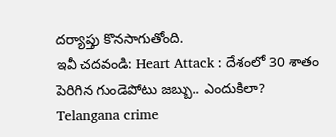దర్యాప్తు కొనసాగుతోంది.
ఇవీ చదవండి: Heart Attack : దేశంలో 30 శాతం పెరిగిన గుండెపోటు జబ్బు.. ఎందుకిలా?
Telangana crime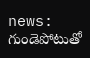news: గుండెపోటుతో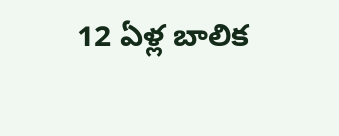12 ఏళ్ల బాలిక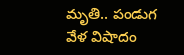మృతి.. పండుగ వేళ విషాదం